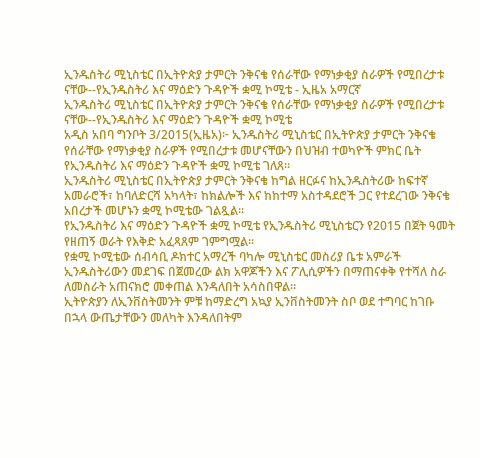ኢንዱስትሪ ሚኒስቴር በኢትዮጵያ ታምርት ንቅናቄ የሰራቸው የማነቃቂያ ስራዎች የሚበረታቱ ናቸው--የኢንዱስትሪ እና ማዕድን ጉዳዮች ቋሚ ኮሚቴ - ኢዜአ አማርኛ
ኢንዱስትሪ ሚኒስቴር በኢትዮጵያ ታምርት ንቅናቄ የሰራቸው የማነቃቂያ ስራዎች የሚበረታቱ ናቸው--የኢንዱስትሪ እና ማዕድን ጉዳዮች ቋሚ ኮሚቴ
አዲስ አበባ ግንቦት 3/2015(ኢዜአ)፦ ኢንዱስትሪ ሚኒስቴር በኢትዮጵያ ታምርት ንቅናቄ የሰራቸው የማነቃቂያ ስራዎች የሚበረታቱ መሆናቸውን በህዝብ ተወካዮች ምክር ቤት የኢንዱስትሪ እና ማዕድን ጉዳዮች ቋሚ ኮሚቴ ገለጸ።
ኢንዱስትሪ ሚኒስቴር በኢትዮጵያ ታምርት ንቅናቄ ከግል ዘርፉና ከኢንዱስትሪው ከፍተኛ አመራሮች፣ ከባለድርሻ አካላት፣ ከክልሎች እና ከከተማ አስተዳደሮች ጋር የተደረገው ንቅናቄ አበረታች መሆኑን ቋሚ ኮሚቴው ገልጿል።
የኢንዱስትሪ እና ማዕድን ጉዳዮች ቋሚ ኮሚቴ የኢንዱስትሪ ሚኒስቴርን የ2015 በጀት ዓመት የዘጠኝ ወራት የእቅድ አፈጻጸም ገምግሟል።
የቋሚ ኮሚቴው ሰብሳቢ ዶክተር አማረች ባካሎ ሚኒስቴር መስሪያ ቤቱ አምራች ኢንዱስትሪውን መደገፍ በጀመረው ልክ አዋጆችን እና ፖሊሲዎችን በማጠናቀቅ የተሻለ ስራ ለመስራት አጠናክሮ መቀጠል እንዳለበት አሳስበዋል።
ኢትዮጵያን ለኢንቨስትመንት ምቹ ከማድረግ አኳያ ኢንቨስትመንት ስቦ ወደ ተግባር ከገቡ በኋላ ውጤታቸውን መለካት እንዳለበትም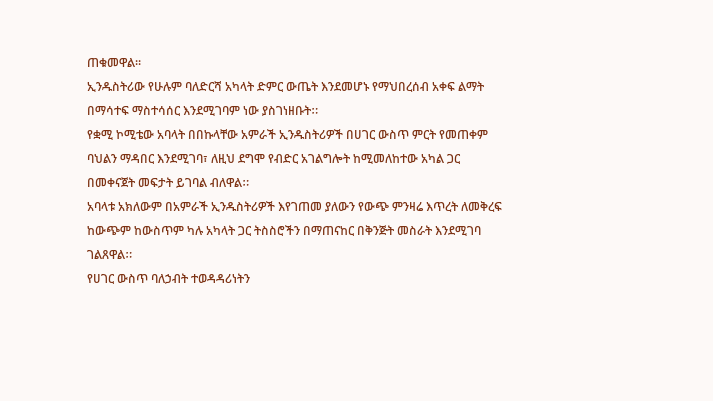ጠቁመዋል።
ኢንዱስትሪው የሁሉም ባለድርሻ አካላት ድምር ውጤት እንደመሆኑ የማህበረሰብ አቀፍ ልማት በማሳተፍ ማስተሳሰር እንደሚገባም ነው ያስገነዘቡትⵆ
የቋሚ ኮሚቴው አባላት በበኩላቸው አምራች ኢንዱስትሪዎች በሀገር ውስጥ ምርት የመጠቀም ባህልን ማዳበር እንደሚገባ፣ ለዚህ ደግሞ የብድር አገልግሎት ከሚመለከተው አካል ጋር በመቀናጀት መፍታት ይገባል ብለዋልⵆ
አባላቱ አክለውም በአምራች ኢንዱስትሪዎች እየገጠመ ያለውን የውጭ ምንዛሬ እጥረት ለመቅረፍ ከውጭም ከውስጥም ካሉ አካላት ጋር ትስስሮችን በማጠናከር በቅንጅት መስራት እንደሚገባ ገልጸዋልⵆ
የሀገር ውስጥ ባለኃብት ተወዳዳሪነትን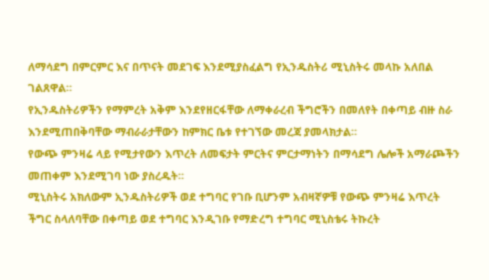ለማሳደግ በምርምር እና በጥናት መደገፍ እንደሚያስፈልግ የኢንዱስትሪ ሚኒስትሩ መላኩ አለበል ገልጸዋል።
የኢንዱስትሪዎችን የማምረት አቅም እንደየዘርፋቸው ለማቀራረብ ችግሮችን በመለየት በቀጣይ ብዙ ስራ እንደሚጠበቅባቸው ማብራራታቸውን ከምክር ቤቱ የተገኘው መረጃ ያመላክታል።
የውጭ ምንዛሬ ላይ የሚታየውን እጥረት ለመፍታት ምርትና ምርታማነትን በማሳደግ ሌሎች አማራጮችን መጠቀም እንደሚገባ ነው ያስረዱት።
ሚኒስትሩ አክለውም ኢንዱስትሪዎች ወደ ተግባር የገቡ ቢሆንም አብዛኛዎቹ የውጭ ምንዛሬ እጥረት ችግር ስላለባቸው በቀጣይ ወደ ተግባር እንዲገቡ የማድረግ ተግባር ሚኒስቴሩ ትኩረት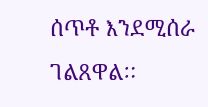ሰጥቶ እንደሚሰራ ገልጸዋልⵆ